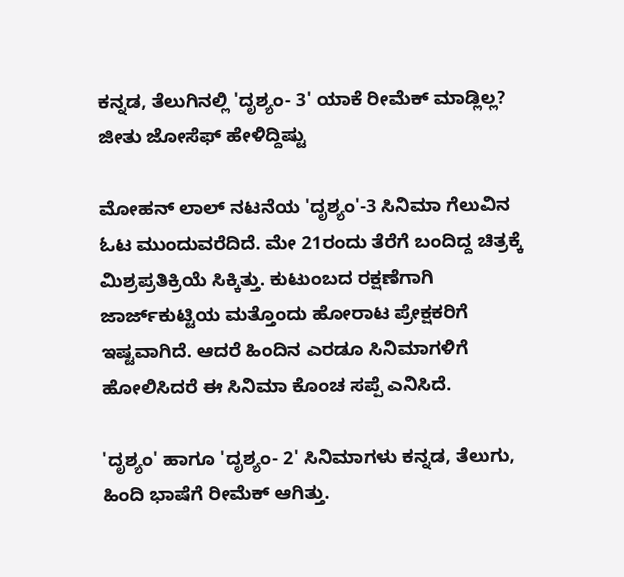ಕನ್ನಡ, ತೆಲುಗಿನಲ್ಲಿ 'ದೃಶ್ಯಂ- 3' ಯಾಕೆ ರೀಮೆಕ್ ಮಾಡ್ಲಿಲ್ಲ? ಜೀತು ಜೋಸೆಫ್ ಹೇಳಿದ್ದಿಷ್ಟು

ಮೋಹನ್ ಲಾಲ್ ನಟನೆಯ 'ದೃಶ್ಯಂ'-3 ಸಿನಿಮಾ ಗೆಲುವಿನ ಓಟ ಮುಂದುವರೆದಿದೆ. ಮೇ 21ರಂದು ತೆರೆಗೆ ಬಂದಿದ್ದ ಚಿತ್ರಕ್ಕೆ ಮಿಶ್ರಪ್ರತಿಕ್ರಿಯೆ ಸಿಕ್ಕಿತ್ತು. ಕುಟುಂಬದ ರಕ್ಷಣೆಗಾಗಿ ಜಾರ್ಜ್‌ಕುಟ್ಟಿಯ ಮತ್ತೊಂದು ಹೋರಾಟ ಪ್ರೇಕ್ಷಕರಿಗೆ ಇಷ್ಟವಾಗಿದೆ. ಆದರೆ ಹಿಂದಿನ ಎರಡೂ ಸಿನಿಮಾಗಳಿಗೆ ಹೋಲಿಸಿದರೆ ಈ ಸಿನಿಮಾ ಕೊಂಚ ಸಪ್ಪೆ ಎನಿಸಿದೆ.

'ದೃಶ್ಯಂ' ಹಾಗೂ 'ದೃಶ್ಯಂ- 2' ಸಿನಿಮಾಗಳು ಕನ್ನಡ, ತೆಲುಗು, ಹಿಂದಿ ಭಾಷೆಗೆ ರೀಮೆಕ್ ಆಗಿತ್ತು.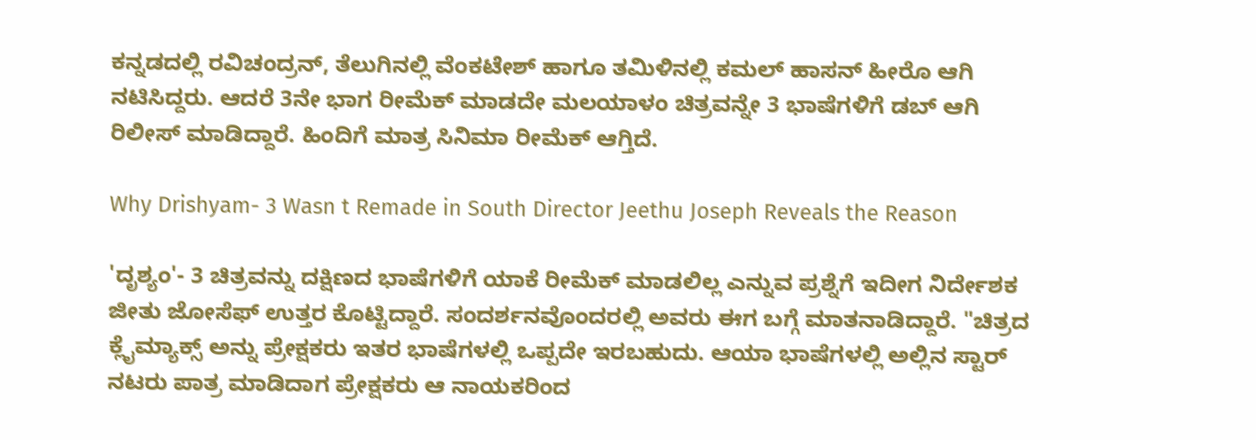ಕನ್ನಡದಲ್ಲಿ ರವಿಚಂದ್ರನ್, ತೆಲುಗಿನಲ್ಲಿ ವೆಂಕಟೇಶ್ ಹಾಗೂ ತಮಿಳಿನಲ್ಲಿ ಕಮಲ್ ಹಾಸನ್ ಹೀರೊ ಆಗಿ ನಟಿಸಿದ್ದರು. ಆದರೆ 3ನೇ ಭಾಗ ರೀಮೆಕ್ ಮಾಡದೇ ಮಲಯಾಳಂ ಚಿತ್ರವನ್ನೇ 3 ಭಾಷೆಗಳಿಗೆ ಡಬ್ ಆಗಿ ರಿಲೀಸ್ ಮಾಡಿದ್ದಾರೆ. ಹಿಂದಿಗೆ ಮಾತ್ರ ಸಿನಿಮಾ ರೀಮೆಕ್ ಆಗ್ತಿದೆ.

Why Drishyam- 3 Wasn t Remade in South Director Jeethu Joseph Reveals the Reason

'ದೃಶ್ಯಂ'- 3 ಚಿತ್ರವನ್ನು ದಕ್ಷಿಣದ ಭಾಷೆಗಳಿಗೆ ಯಾಕೆ ರೀಮೆಕ್ ಮಾಡಲಿಲ್ಲ ಎನ್ನುವ ಪ್ರಶ್ನೆಗೆ ಇದೀಗ ನಿರ್ದೇಶಕ ಜೀತು ಜೋಸೆಫ್ ಉತ್ತರ ಕೊಟ್ಟಿದ್ದಾರೆ. ಸಂದರ್ಶನವೊಂದರಲ್ಲಿ ಅವರು ಈಗ ಬಗ್ಗೆ ಮಾತನಾಡಿದ್ದಾರೆ. "ಚಿತ್ರದ ಕ್ಲೈಮ್ಯಾಕ್ಸ್ ಅನ್ನು ಪ್ರೇಕ್ಷಕರು ಇತರ ಭಾಷೆಗಳಲ್ಲಿ ಒಪ್ಪದೇ ಇರಬಹುದು. ಆಯಾ ಭಾಷೆಗಳಲ್ಲಿ ಅಲ್ಲಿನ ಸ್ಟಾರ್ ನಟರು ಪಾತ್ರ ಮಾಡಿದಾಗ ಪ್ರೇಕ್ಷಕರು ಆ ನಾಯಕರಿಂದ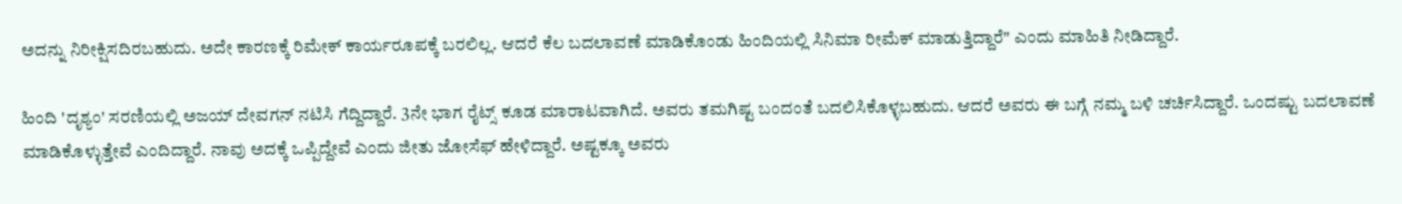ಅದನ್ನು ನಿರೀಕ್ಷಿಸದಿರಬಹುದು. ಅದೇ ಕಾರಣಕ್ಕೆ ರಿಮೇಕ್ ಕಾರ್ಯರೂಪಕ್ಕೆ ಬರಲಿಲ್ಲ. ಆದರೆ ಕೆಲ ಬದಲಾವಣೆ ಮಾಡಿಕೊಂಡು ಹಿಂದಿಯಲ್ಲಿ ಸಿನಿಮಾ ರೀಮೆಕ್ ಮಾಡುತ್ತಿದ್ದಾರೆ" ಎಂದು ಮಾಹಿತಿ ನೀಡಿದ್ದಾರೆ.

ಹಿಂದಿ 'ದೃಶ್ಯಂ' ಸರಣಿಯಲ್ಲಿ ಅಜಯ್ ದೇವಗನ್ ನಟಿಸಿ ಗೆದ್ದಿದ್ದಾರೆ. 3ನೇ ಭಾಗ ರೈಟ್ಸ್ ಕೂಡ ಮಾರಾಟವಾಗಿದೆ. ಅವರು ತಮಗಿಷ್ಟ ಬಂದಂತೆ ಬದಲಿಸಿಕೊಳ್ಳಬಹುದು. ಆದರೆ ಅವರು ಈ ಬಗ್ಗೆ ನಮ್ಮ ಬಳಿ ಚರ್ಚಿಸಿದ್ದಾರೆ. ಒಂದಷ್ಟು ಬದಲಾವಣೆ ಮಾಡಿಕೊಳ್ಳುತ್ತೇವೆ ಎಂದಿದ್ದಾರೆ. ನಾವು ಅದಕ್ಕೆ ಒಪ್ಪಿದ್ದೇವೆ ಎಂದು ಜೀತು ಜೋಸೆಫ್ ಹೇಳಿದ್ದಾರೆ. ಅಷ್ಟಕ್ಕೂ ಅವರು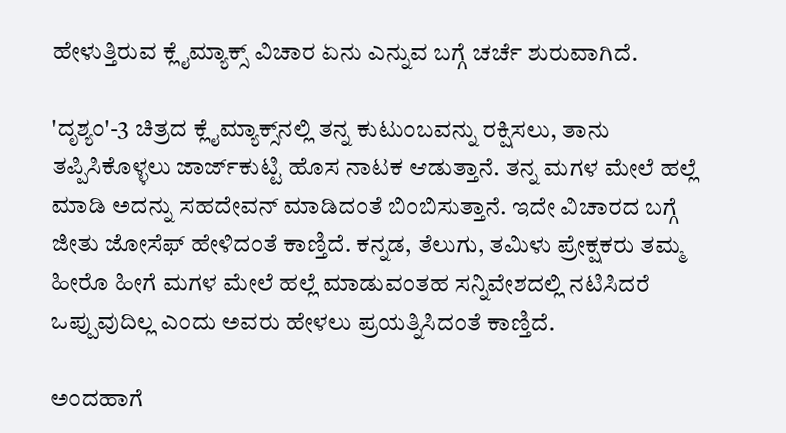ಹೇಳುತ್ತಿರುವ ಕ್ಲೈಮ್ಯಾಕ್ಸ್ ವಿಚಾರ ಏನು ಎನ್ನುವ ಬಗ್ಗೆ ಚರ್ಚೆ ಶುರುವಾಗಿದೆ.

'ದೃಶ್ಯಂ'-3 ಚಿತ್ರದ ಕ್ಲೈಮ್ಯಾಕ್ಸ್‌ನಲ್ಲಿ ತನ್ನ ಕುಟುಂಬವನ್ನು ರಕ್ಷಿಸಲು, ತಾನು ತಪ್ಪಿಸಿಕೊಳ್ಳಲು ಜಾರ್ಜ್‌ಕುಟ್ಟಿ ಹೊಸ ನಾಟಕ ಆಡುತ್ತಾನೆ. ತನ್ನ ಮಗಳ ಮೇಲೆ ಹಲ್ಲೆ ಮಾಡಿ ಅದನ್ನು ಸಹದೇವನ್ ಮಾಡಿದಂತೆ ಬಿಂಬಿಸುತ್ತಾನೆ. ಇದೇ ವಿಚಾರದ ಬಗ್ಗೆ ಜೀತು ಜೋಸೆಫ್ ಹೇಳಿದಂತೆ ಕಾಣ್ತಿದೆ. ಕನ್ನಡ, ತೆಲುಗು, ತಮಿಳು ಪ್ರೇಕ್ಷಕರು ತಮ್ಮ ಹೀರೊ ಹೀಗೆ ಮಗಳ ಮೇಲೆ ಹಲ್ಲೆ ಮಾಡುವಂತಹ ಸನ್ನಿವೇಶದಲ್ಲಿ ನಟಿಸಿದರೆ ಒಪ್ಪುವುದಿಲ್ಲ ಎಂದು ಅವರು ಹೇಳಲು ಪ್ರಯತ್ನಿಸಿದಂತೆ ಕಾಣ್ತಿದೆ.

ಅಂದಹಾಗೆ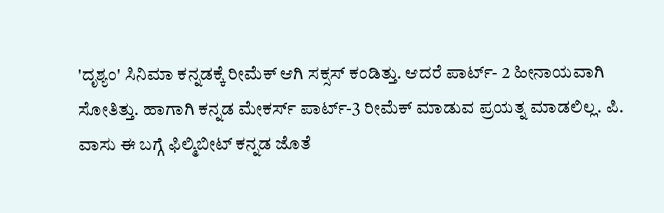'ದೃಶ್ಯಂ' ಸಿನಿಮಾ ಕನ್ನಡಕ್ಕೆ ರೀಮೆಕ್ ಆಗಿ ಸಕ್ಸಸ್ ಕಂಡಿತ್ತು. ಆದರೆ ಪಾರ್ಟ್- 2 ಹೀನಾಯವಾಗಿ ಸೋತಿತ್ತು. ಹಾಗಾಗಿ ಕನ್ನಡ ಮೇಕರ್ಸ್ ಪಾರ್ಟ್-3 ರೀಮೆಕ್ ಮಾಡುವ ಪ್ರಯತ್ನ ಮಾಡಲಿಲ್ಲ. ಪಿ. ವಾಸು ಈ ಬಗ್ಗೆ ಫಿಲ್ಮಿಬೀಟ್ ಕನ್ನಡ ಜೊತೆ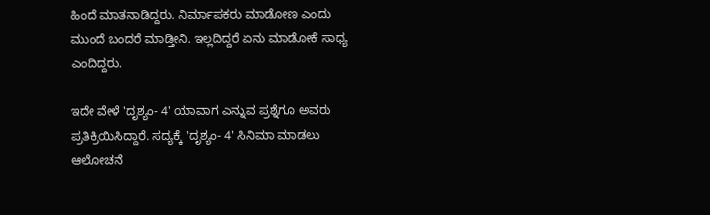ಹಿಂದೆ ಮಾತನಾಡಿದ್ದರು. ನಿರ್ಮಾಪಕರು ಮಾಡೋಣ ಎಂದು ಮುಂದೆ ಬಂದರೆ ಮಾಡ್ತೀನಿ. ಇಲ್ಲದಿದ್ದರೆ ಏನು ಮಾಡೋಕೆ ಸಾಧ್ಯ ಎಂದಿದ್ದರು.

ಇದೇ ವೇಳೆ 'ದೃಶ್ಯಂ- 4' ಯಾವಾಗ ಎನ್ನುವ ಪ್ರಶ್ನೆಗೂ ಅವರು ಪ್ರತಿಕ್ರಿಯಿಸಿದ್ದಾರೆ. ಸದ್ಯಕ್ಕೆ 'ದೃಶ್ಯಂ- 4' ಸಿನಿಮಾ ಮಾಡಲು ಆಲೋಚನೆ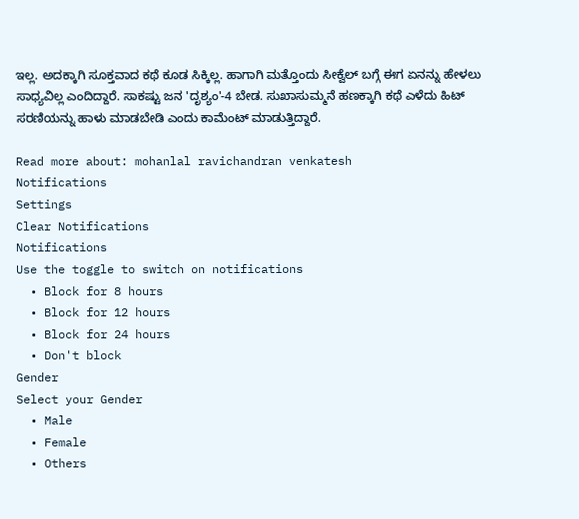ಇಲ್ಲ. ಅದಕ್ಕಾಗಿ ಸೂಕ್ತವಾದ ಕಥೆ ಕೂಡ ಸಿಕ್ಕಿಲ್ಲ. ಹಾಗಾಗಿ ಮತ್ತೊಂದು ಸೀಕ್ವೆಲ್ ಬಗ್ಗೆ ಈಗ ಏನನ್ನು ಹೇಳಲು ಸಾಧ್ಯವಿಲ್ಲ ಎಂದಿದ್ದಾರೆ. ಸಾಕಷ್ಟು ಜನ 'ದೃಶ್ಯಂ'-4 ಬೇಡ. ಸುಖಾಸುಮ್ಮನೆ ಹಣಕ್ಕಾಗಿ ಕಥೆ ಎಳೆದು ಹಿಟ್ ಸರಣಿಯನ್ನು ಹಾಳು ಮಾಡಬೇಡಿ ಎಂದು ಕಾಮೆಂಟ್ ಮಾಡುತ್ತಿದ್ದಾರೆ.

Read more about: mohanlal ravichandran venkatesh
Notifications
Settings
Clear Notifications
Notifications
Use the toggle to switch on notifications
  • Block for 8 hours
  • Block for 12 hours
  • Block for 24 hours
  • Don't block
Gender
Select your Gender
  • Male
  • Female
  • Others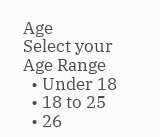Age
Select your Age Range
  • Under 18
  • 18 to 25
  • 26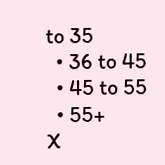to 35
  • 36 to 45
  • 45 to 55
  • 55+
X